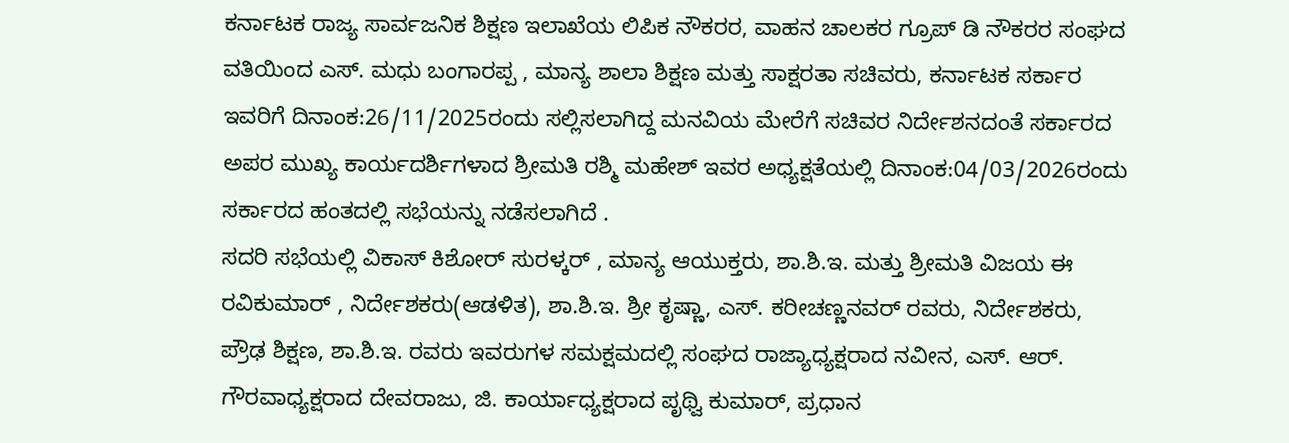ಕರ್ನಾಟಕ ರಾಜ್ಯ ಸಾರ್ವಜನಿಕ ಶಿಕ್ಷಣ ಇಲಾಖೆಯ ಲಿಪಿಕ ನೌಕರರ, ವಾಹನ ಚಾಲಕರ ಗ್ರೂಪ್ ಡಿ ನೌಕರರ ಸಂಘದ ವತಿಯಿಂದ ಎಸ್. ಮಧು ಬಂಗಾರಪ್ಪ , ಮಾನ್ಯ ಶಾಲಾ ಶಿಕ್ಷಣ ಮತ್ತು ಸಾಕ್ಷರತಾ ಸಚಿವರು, ಕರ್ನಾಟಕ ಸರ್ಕಾರ ಇವರಿಗೆ ದಿನಾಂಕ:26/11/2025ರಂದು ಸಲ್ಲಿಸಲಾಗಿದ್ದ ಮನವಿಯ ಮೇರೆಗೆ ಸಚಿವರ ನಿರ್ದೇಶನದಂತೆ ಸರ್ಕಾರದ ಅಪರ ಮುಖ್ಯ ಕಾರ್ಯದರ್ಶಿಗಳಾದ ಶ್ರೀಮತಿ ರಶ್ಮಿ ಮಹೇಶ್ ಇವರ ಅಧ್ಯಕ್ಷತೆಯಲ್ಲಿ ದಿನಾಂಕ:04/03/2026ರಂದು ಸರ್ಕಾರದ ಹಂತದಲ್ಲಿ ಸಭೆಯನ್ನು ನಡೆಸಲಾಗಿದೆ .
ಸದರಿ ಸಭೆಯಲ್ಲಿ ವಿಕಾಸ್ ಕಿಶೋರ್ ಸುರಳ್ಕರ್ , ಮಾನ್ಯ ಆಯುಕ್ತರು, ಶಾ.ಶಿ.ಇ. ಮತ್ತು ಶ್ರೀಮತಿ ವಿಜಯ ಈ ರವಿಕುಮಾರ್ , ನಿರ್ದೇಶಕರು(ಆಡಳಿತ), ಶಾ.ಶಿ.ಇ. ಶ್ರೀ ಕೃಷ್ಣಾ, ಎಸ್. ಕರೀಚಣ್ಣನವರ್ ರವರು, ನಿರ್ದೇಶಕರು, ಪ್ರೌಢ ಶಿಕ್ಷಣ, ಶಾ.ಶಿ.ಇ. ರವರು ಇವರುಗಳ ಸಮಕ್ಷಮದಲ್ಲಿ ಸಂಘದ ರಾಜ್ಯಾಧ್ಯಕ್ಷರಾದ ನವೀನ, ಎಸ್. ಆರ್. ಗೌರವಾಧ್ಯಕ್ಷರಾದ ದೇವರಾಜು, ಜಿ. ಕಾರ್ಯಾಧ್ಯಕ್ಷರಾದ ಪೃಥ್ವಿ ಕುಮಾರ್, ಪ್ರಧಾನ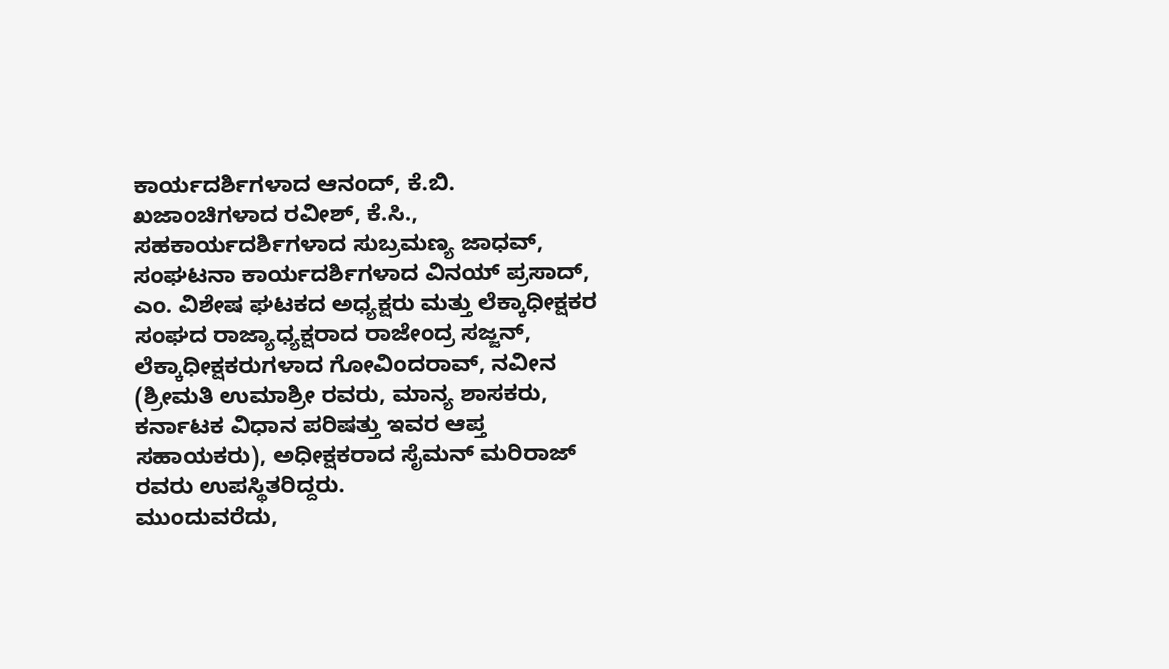ಕಾರ್ಯದರ್ಶಿಗಳಾದ ಆನಂದ್, ಕೆ.ಬಿ. ಖಜಾಂಚಿಗಳಾದ ರವೀಶ್, ಕೆ.ಸಿ., ಸಹಕಾರ್ಯದರ್ಶಿಗಳಾದ ಸುಬ್ರಮಣ್ಯ ಜಾಧವ್, ಸಂಘಟನಾ ಕಾರ್ಯದರ್ಶಿಗಳಾದ ವಿನಯ್ ಪ್ರಸಾದ್, ಎಂ. ವಿಶೇಷ ಘಟಕದ ಅಧ್ಯಕ್ಷರು ಮತ್ತು ಲೆಕ್ಕಾಧೀಕ್ಷಕರ ಸಂಘದ ರಾಜ್ಯಾಧ್ಯಕ್ಷರಾದ ರಾಜೇಂದ್ರ ಸಜ್ಜನ್, ಲೆಕ್ಕಾಧೀಕ್ಷಕರುಗಳಾದ ಗೋವಿಂದರಾವ್, ನವೀನ (ಶ್ರೀಮತಿ ಉಮಾಶ್ರೀ ರವರು, ಮಾನ್ಯ ಶಾಸಕರು, ಕರ್ನಾಟಕ ವಿಧಾನ ಪರಿಷತ್ತು ಇವರ ಆಪ್ತ ಸಹಾಯಕರು), ಅಧೀಕ್ಷಕರಾದ ಸೈಮನ್ ಮರಿರಾಜ್ ರವರು ಉಪಸ್ಥಿತರಿದ್ದರು.
ಮುಂದುವರೆದು,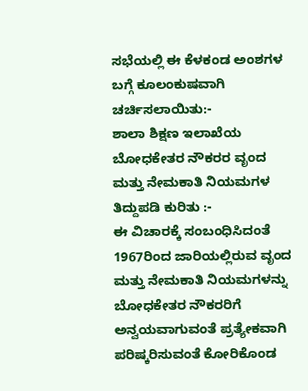ಸಭೆಯಲ್ಲಿ ಈ ಕೆಳಕಂಡ ಅಂಶಗಳ ಬಗ್ಗೆ ಕೂಲಂಕುಷವಾಗಿ ಚರ್ಚಿಸಲಾಯಿತು:-
ಶಾಲಾ ಶಿಕ್ಷಣ ಇಲಾಖೆಯ ಬೋಧಕೇತರ ನೌಕರರ ವೃಂದ ಮತ್ತು ನೇಮಕಾತಿ ನಿಯಮಗಳ ತಿದ್ದುಪಡಿ ಕುರಿತು :-
ಈ ವಿಚಾರಕ್ಕೆ ಸಂಬಂಧಿಸಿದಂತೆ 1967ರಿಂದ ಜಾರಿಯಲ್ಲಿರುವ ವೃಂದ ಮತ್ತು ನೇಮಕಾತಿ ನಿಯಮಗಳನ್ನು ಬೋಧಕೇತರ ನೌಕರರಿಗೆ ಅನ್ವಯವಾಗುವಂತೆ ಪ್ರತ್ಯೇಕವಾಗಿ ಪರಿಷ್ಕರಿಸುವಂತೆ ಕೋರಿಕೊಂಡ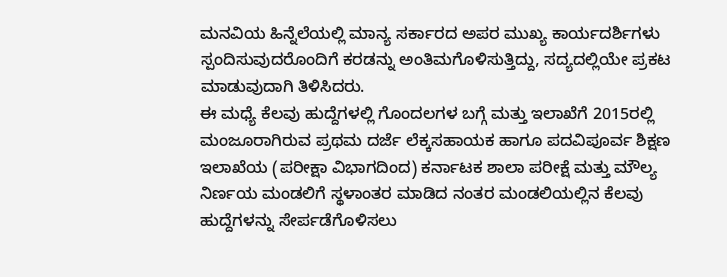ಮನವಿಯ ಹಿನ್ನೆಲೆಯಲ್ಲಿ ಮಾನ್ಯ ಸರ್ಕಾರದ ಅಪರ ಮುಖ್ಯ ಕಾರ್ಯದರ್ಶಿಗಳು ಸ್ಪಂದಿಸುವುದರೊಂದಿಗೆ ಕರಡನ್ನು ಅಂತಿಮಗೊಳಿಸುತ್ತಿದ್ದು, ಸದ್ಯದಲ್ಲಿಯೇ ಪ್ರಕಟ ಮಾಡುವುದಾಗಿ ತಿಳಿಸಿದರು.
ಈ ಮಧ್ಯೆ ಕೆಲವು ಹುದ್ದೆಗಳಲ್ಲಿ ಗೊಂದಲಗಳ ಬಗ್ಗೆ ಮತ್ತು ಇಲಾಖೆಗೆ 2015ರಲ್ಲಿ ಮಂಜೂರಾಗಿರುವ ಪ್ರಥಮ ದರ್ಜೆ ಲೆಕ್ಕಸಹಾಯಕ ಹಾಗೂ ಪದವಿಪೂರ್ವ ಶಿಕ್ಷಣ ಇಲಾಖೆಯ (ಪರೀಕ್ಷಾ ವಿಭಾಗದಿಂದ) ಕರ್ನಾಟಕ ಶಾಲಾ ಪರೀಕ್ಷೆ ಮತ್ತು ಮೌಲ್ಯ ನಿರ್ಣಯ ಮಂಡಲಿಗೆ ಸ್ಥಳಾಂತರ ಮಾಡಿದ ನಂತರ ಮಂಡಲಿಯಲ್ಲಿನ ಕೆಲವು ಹುದ್ದೆಗಳನ್ನು ಸೇರ್ಪಡೆಗೊಳಿಸಲು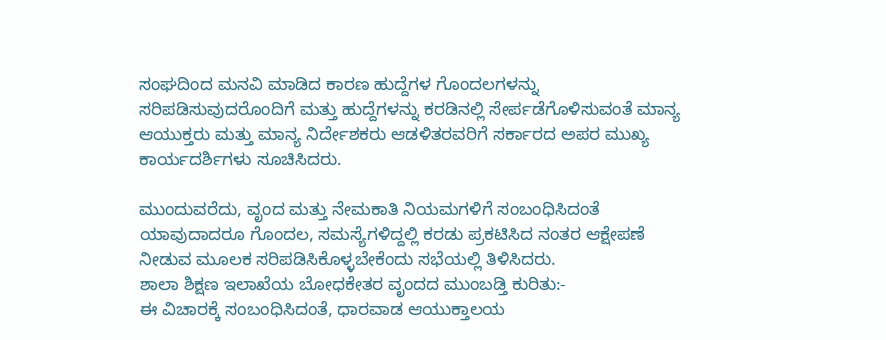ಸಂಘದಿಂದ ಮನವಿ ಮಾಡಿದ ಕಾರಣ ಹುದ್ದೆಗಳ ಗೊಂದಲಗಳನ್ನು ಸರಿಪಡಿಸುವುದರೊಂದಿಗೆ ಮತ್ತು ಹುದ್ದೆಗಳನ್ನು ಕರಡಿನಲ್ಲಿ ಸೇರ್ಪಡೆಗೊಳಿಸುವಂತೆ ಮಾನ್ಯ ಆಯುಕ್ತರು ಮತ್ತು ಮಾನ್ಯ ನಿರ್ದೇಶಕರು ಆಡಳಿತರವರಿಗೆ ಸರ್ಕಾರದ ಅಪರ ಮುಖ್ಯ ಕಾರ್ಯದರ್ಶಿಗಳು ಸೂಚಿಸಿದರು.

ಮುಂದುವರೆದು, ವೃಂದ ಮತ್ತು ನೇಮಕಾತಿ ನಿಯಮಗಳಿಗೆ ಸಂಬಂಧಿಸಿದಂತೆ ಯಾವುದಾದರೂ ಗೊಂದಲ, ಸಮಸ್ಯೆಗಳಿದ್ದಲ್ಲಿ ಕರಡು ಪ್ರಕಟಿಸಿದ ನಂತರ ಆಕ್ಷೇಪಣೆ ನೀಡುವ ಮೂಲಕ ಸರಿಪಡಿಸಿಕೊಳ್ಳಬೇಕೆಂದು ಸಭೆಯಲ್ಲಿ ತಿಳಿಸಿದರು.
ಶಾಲಾ ಶಿಕ್ಷಣ ಇಲಾಖೆಯ ಬೋಧಕೇತರ ವೃಂದದ ಮುಂಬಡ್ತಿ ಕುರಿತು:-
ಈ ವಿಚಾರಕ್ಕೆ ಸಂಬಂಧಿಸಿದಂತೆ, ಧಾರವಾಡ ಆಯುಕ್ತಾಲಯ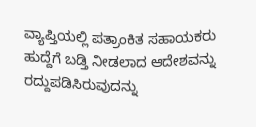ವ್ಯಾಪ್ತಿಯಲ್ಲಿ ಪತ್ರಾಂಕಿತ ಸಹಾಯಕರು ಹುದ್ದೆಗೆ ಬಡ್ತಿ ನೀಡಲಾದ ಆದೇಶವನ್ನು ರದ್ದುಪಡಿಸಿರುವುದನ್ನು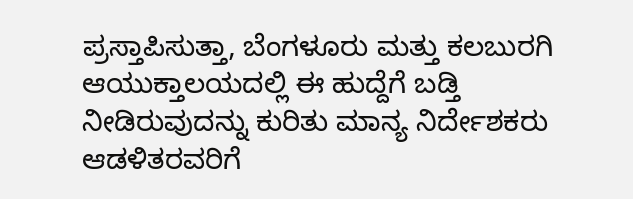ಪ್ರಸ್ತಾಪಿಸುತ್ತಾ, ಬೆಂಗಳೂರು ಮತ್ತು ಕಲಬುರಗಿ ಆಯುಕ್ತಾಲಯದಲ್ಲಿ ಈ ಹುದ್ದೆಗೆ ಬಡ್ತಿ ನೀಡಿರುವುದನ್ನು ಕುರಿತು ಮಾನ್ಯ ನಿರ್ದೇಶಕರು ಆಡಳಿತರವರಿಗೆ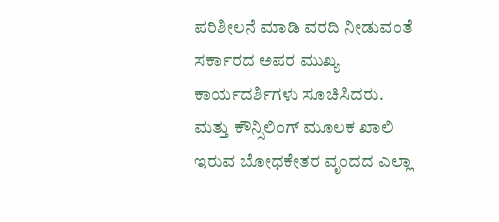ಪರಿಶೀಲನೆ ಮಾಡಿ ವರದಿ ನೀಡುವಂತೆ ಸರ್ಕಾರದ ಅಪರ ಮುಖ್ಯ ಕಾರ್ಯದರ್ಶಿಗಳು ಸೂಚಿಸಿದರು.
ಮತ್ತು ಕೌನ್ಸಿಲಿಂಗ್ ಮೂಲಕ ಖಾಲಿ ಇರುವ ಬೋಧಕೇತರ ವೃಂದದ ಎಲ್ಲಾ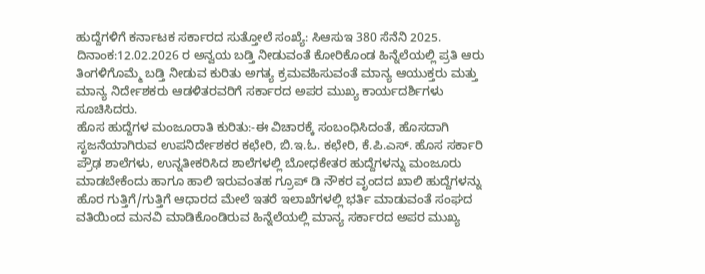ಹುದ್ದೆಗಳಿಗೆ ಕರ್ನಾಟಕ ಸರ್ಕಾರದ ಸುತ್ತೋಲೆ ಸಂಖ್ಯೆ: ಸಿಆಸುಇ 380 ಸೆನೆನಿ 2025. ದಿನಾಂಕ:12.02.2026 ರ ಅನ್ವಯ ಬಡ್ತಿ ನೀಡುವಂತೆ ಕೋರಿಕೊಂಡ ಹಿನ್ನೆಲೆಯಲ್ಲಿ ಪ್ರತಿ ಆರು ತಿಂಗಳಿಗೊಮ್ಮೆ ಬಡ್ತಿ ನೀಡುವ ಕುರಿತು ಅಗತ್ಯ ಕ್ರಮವಹಿಸುವಂತೆ ಮಾನ್ಯ ಆಯುಕ್ತರು ಮತ್ತು ಮಾನ್ಯ ನಿರ್ದೇಶಕರು ಆಡಳಿತರವರಿಗೆ ಸರ್ಕಾರದ ಅಪರ ಮುಖ್ಯ ಕಾರ್ಯದರ್ಶಿಗಳು ಸೂಚಿಸಿದರು.
ಹೊಸ ಹುದ್ದೆಗಳ ಮಂಜೂರಾತಿ ಕುರಿತು:-ಈ ವಿಚಾರಕ್ಕೆ ಸಂಬಂಧಿಸಿದಂತೆ, ಹೊಸದಾಗಿ ಸೃಜನೆಯಾಗಿರುವ ಉಪನಿರ್ದೇಶಕರ ಕಛೇರಿ, ಬಿ.ಇ.ಓ. ಕಛೇರಿ, ಕೆ.ಪಿ.ಎಸ್. ಹೊಸ ಸರ್ಕಾರಿ ಪ್ರೌಢ ಶಾಲೆಗಳು, ಉನ್ನತೀಕರಿಸಿದ ಶಾಲೆಗಳಲ್ಲಿ ಬೋಧಕೇತರ ಹುದ್ದೆಗಳನ್ನು ಮಂಜೂರು ಮಾಡಬೇಕೆಂದು ಹಾಗೂ ಹಾಲಿ ಇರುವಂತಹ ಗ್ರೂಪ್ ಡಿ ನೌಕರ ವೃಂದದ ಖಾಲಿ ಹುದ್ದೆಗಳನ್ನು ಹೊರ ಗುತ್ತಿಗೆ/ಗುತ್ತಿಗೆ ಆಧಾರದ ಮೇಲೆ ಇತರೆ ಇಲಾಖೆಗಳಲ್ಲಿ ಭರ್ತಿ ಮಾಡುವಂತೆ ಸಂಘದ ವತಿಯಿಂದ ಮನವಿ ಮಾಡಿಕೊಂಡಿರುವ ಹಿನ್ನೆಲೆಯಲ್ಲಿ ಮಾನ್ಯ ಸರ್ಕಾರದ ಅಪರ ಮುಖ್ಯ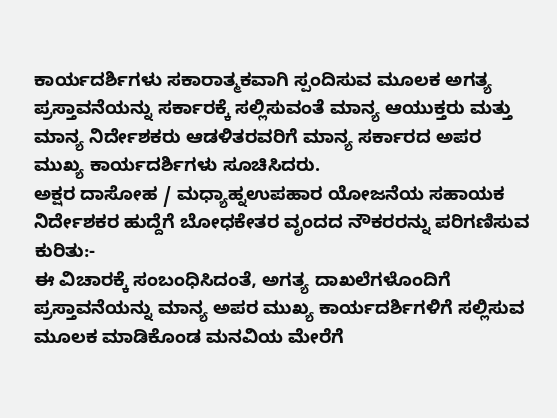ಕಾರ್ಯದರ್ಶಿಗಳು ಸಕಾರಾತ್ಮಕವಾಗಿ ಸ್ಪಂದಿಸುವ ಮೂಲಕ ಅಗತ್ಯ ಪ್ರಸ್ತಾವನೆಯನ್ನು ಸರ್ಕಾರಕ್ಕೆ ಸಲ್ಲಿಸುವಂತೆ ಮಾನ್ಯ ಆಯುಕ್ತರು ಮತ್ತು ಮಾನ್ಯ ನಿರ್ದೇಶಕರು ಆಡಳಿತರವರಿಗೆ ಮಾನ್ಯ ಸರ್ಕಾರದ ಅಪರ ಮುಖ್ಯ ಕಾರ್ಯದರ್ಶಿಗಳು ಸೂಚಿಸಿದರು.
ಅಕ್ಷರ ದಾಸೋಹ / ಮಧ್ಯಾಹ್ನಉಪಹಾರ ಯೋಜನೆಯ ಸಹಾಯಕ ನಿರ್ದೇಶಕರ ಹುದ್ದೆಗೆ ಬೋಧಕೇತರ ವೃಂದದ ನೌಕರರನ್ನು ಪರಿಗಣಿಸುವ ಕುರಿತು:-
ಈ ವಿಚಾರಕ್ಕೆ ಸಂಬಂಧಿಸಿದಂತೆ, ಅಗತ್ಯ ದಾಖಲೆಗಳೊಂದಿಗೆ ಪ್ರಸ್ತಾವನೆಯನ್ನು ಮಾನ್ಯ ಅಪರ ಮುಖ್ಯ ಕಾರ್ಯದರ್ಶಿಗಳಿಗೆ ಸಲ್ಲಿಸುವ ಮೂಲಕ ಮಾಡಿಕೊಂಡ ಮನವಿಯ ಮೇರೆಗೆ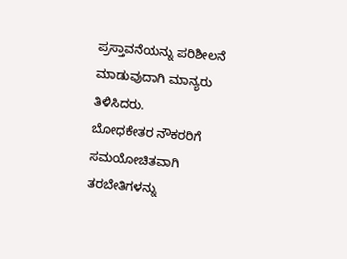ಪ್ರಸ್ತಾವನೆಯನ್ನು ಪರಿಶೀಲನೆ ಮಾಡುವುದಾಗಿ ಮಾನ್ಯರು ತಿಳಿಸಿದರು.
ಬೋಧಕೇತರ ನೌಕರರಿಗೆ ಸಮಯೋಚಿತವಾಗಿ ತರಬೇತಿಗಳನ್ನು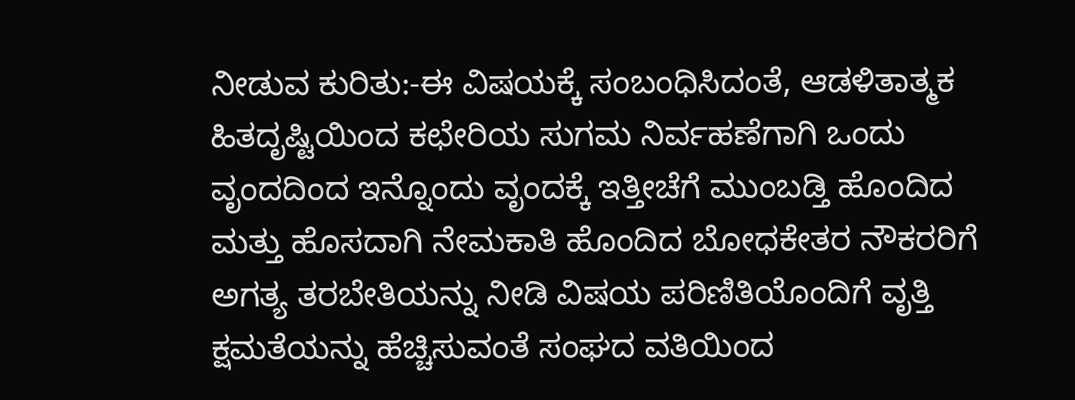ನೀಡುವ ಕುರಿತು:-ಈ ವಿಷಯಕ್ಕೆ ಸಂಬಂಧಿಸಿದಂತೆ, ಆಡಳಿತಾತ್ಮಕ ಹಿತದೃಷ್ಟಿಯಿಂದ ಕಛೇರಿಯ ಸುಗಮ ನಿರ್ವಹಣೆಗಾಗಿ ಒಂದು ವೃಂದದಿಂದ ಇನ್ನೊಂದು ವೃಂದಕ್ಕೆ ಇತ್ತೀಚೆಗೆ ಮುಂಬಡ್ತಿ ಹೊಂದಿದ ಮತ್ತು ಹೊಸದಾಗಿ ನೇಮಕಾತಿ ಹೊಂದಿದ ಬೋಧಕೇತರ ನೌಕರರಿಗೆ ಅಗತ್ಯ ತರಬೇತಿಯನ್ನು ನೀಡಿ ವಿಷಯ ಪರಿಣಿತಿಯೊಂದಿಗೆ ವೃತ್ತಿ ಕ್ಷಮತೆಯನ್ನು ಹೆಚ್ಚಿಸುವಂತೆ ಸಂಘದ ವತಿಯಿಂದ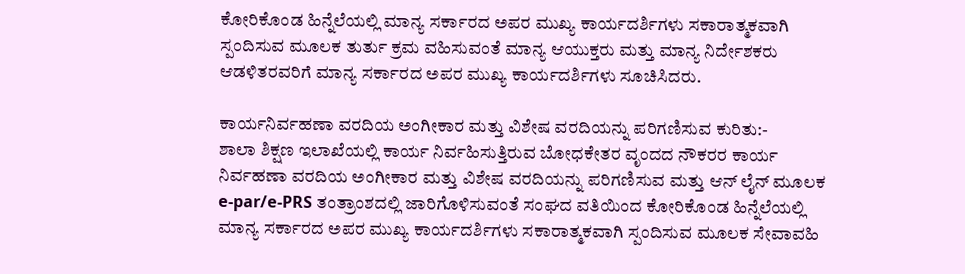ಕೋರಿಕೊಂಡ ಹಿನ್ನೆಲೆಯಲ್ಲಿ ಮಾನ್ಯ ಸರ್ಕಾರದ ಅಪರ ಮುಖ್ಯ ಕಾರ್ಯದರ್ಶಿಗಳು ಸಕಾರಾತ್ಮಕವಾಗಿ ಸ್ಪಂದಿಸುವ ಮೂಲಕ ತುರ್ತು ಕ್ರಮ ವಹಿಸುವಂತೆ ಮಾನ್ಯ ಆಯುಕ್ತರು ಮತ್ತು ಮಾನ್ಯ ನಿರ್ದೇಶಕರು ಆಡಳಿತರವರಿಗೆ ಮಾನ್ಯ ಸರ್ಕಾರದ ಅಪರ ಮುಖ್ಯ ಕಾರ್ಯದರ್ಶಿಗಳು ಸೂಚಿಸಿದರು.

ಕಾರ್ಯನಿರ್ವಹಣಾ ವರದಿಯ ಅಂಗೀಕಾರ ಮತ್ತು ವಿಶೇಷ ವರದಿಯನ್ನು ಪರಿಗಣಿಸುವ ಕುರಿತು:-
ಶಾಲಾ ಶಿಕ್ಷಣ ಇಲಾಖೆಯಲ್ಲಿ ಕಾರ್ಯ ನಿರ್ವಹಿಸುತ್ತಿರುವ ಬೋಧಕೇತರ ವೃಂದದ ನೌಕರರ ಕಾರ್ಯ ನಿರ್ವಹಣಾ ವರದಿಯ ಅಂಗೀಕಾರ ಮತ್ತು ವಿಶೇಷ ವರದಿಯನ್ನು ಪರಿಗಣಿಸುವ ಮತ್ತು ಆನ್ ಲೈನ್ ಮೂಲಕ e-par/e-PRS ತಂತ್ರಾಂಶದಲ್ಲಿ ಜಾರಿಗೊಳಿಸುವಂತೆ ಸಂಘದ ವತಿಯಿಂದ ಕೋರಿಕೊಂಡ ಹಿನ್ನೆಲೆಯಲ್ಲಿ ಮಾನ್ಯ ಸರ್ಕಾರದ ಅಪರ ಮುಖ್ಯ ಕಾರ್ಯದರ್ಶಿಗಳು ಸಕಾರಾತ್ಮಕವಾಗಿ ಸ್ಪಂದಿಸುವ ಮೂಲಕ ಸೇವಾವಹಿ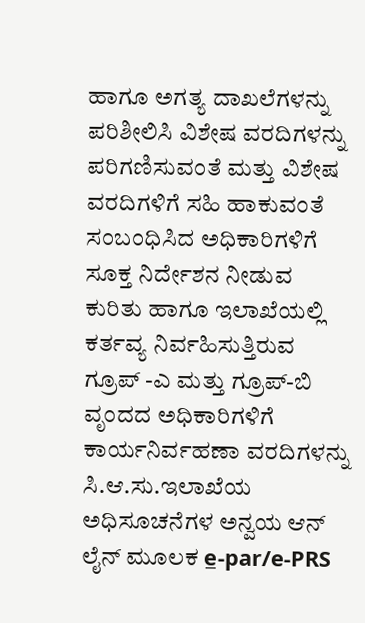ಹಾಗೂ ಅಗತ್ಯ ದಾಖಲೆಗಳನ್ನು ಪರಿಶೀಲಿಸಿ ವಿಶೇಷ ವರದಿಗಳನ್ನು ಪರಿಗಣಿಸುವಂತೆ ಮತ್ತು ವಿಶೇಷ ವರದಿಗಳಿಗೆ ಸಹಿ ಹಾಕುವಂತೆ ಸಂಬಂಧಿಸಿದ ಅಧಿಕಾರಿಗಳಿಗೆ ಸೂಕ್ತ ನಿರ್ದೇಶನ ನೀಡುವ ಕುರಿತು ಹಾಗೂ ಇಲಾಖೆಯಲ್ಲಿ ಕರ್ತವ್ಯ ನಿರ್ವಹಿಸುತ್ತಿರುವ ಗ್ರೂಪ್ -ಎ ಮತ್ತು ಗ್ರೂಪ್-ಬಿ ವೃಂದದ ಅಧಿಕಾರಿಗಳಿಗೆ ಕಾರ್ಯನಿರ್ವಹಣಾ ವರದಿಗಳನ್ನು ಸಿ.ಆ.ಸು.ಇಲಾಖೆಯ ಅಧಿಸೂಚನೆಗಳ ಅನ್ವಯ ಆನ್ ಲೈನ್ ಮೂಲಕ e̲-par/e-PRS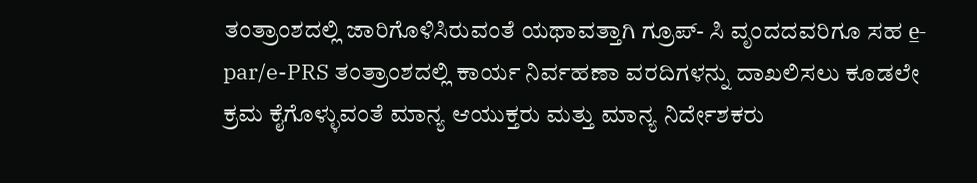ತಂತ್ರಾಂಶದಲ್ಲಿ ಜಾರಿಗೊಳಿಸಿರುವಂತೆ ಯಥಾವತ್ತಾಗಿ ಗ್ರೂಪ್- ಸಿ ವೃಂದದವರಿಗೂ ಸಹ e̲-par/e-PRS ತಂತ್ರಾಂಶದಲ್ಲಿ ಕಾರ್ಯ ನಿರ್ವಹಣಾ ವರದಿಗಳನ್ನು ದಾಖಲಿಸಲು ಕೂಡಲೇ ಕ್ರಮ ಕೈಗೊಳ್ಳುವಂತೆ ಮಾನ್ಯ ಆಯುಕ್ತರು ಮತ್ತು ಮಾನ್ಯ ನಿರ್ದೇಶಕರು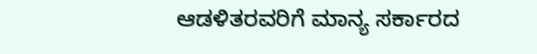ಆಡಳಿತರವರಿಗೆ ಮಾನ್ಯ ಸರ್ಕಾರದ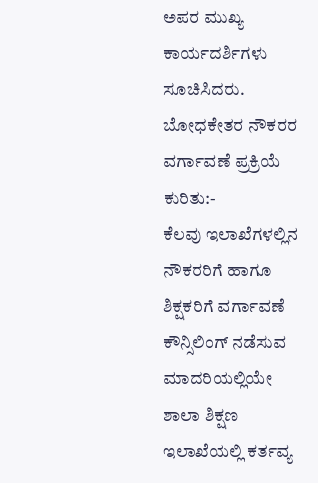ಅಪರ ಮುಖ್ಯ ಕಾರ್ಯದರ್ಶಿಗಳು ಸೂಚಿಸಿದರು.
ಬೋಧಕೇತರ ನೌಕರರ ವರ್ಗಾವಣೆ ಪ್ರಕ್ರಿಯೆ ಕುರಿತು:-
ಕೆಲವು ಇಲಾಖೆಗಳಲ್ಲಿನ ನೌಕರರಿಗೆ ಹಾಗೂ ಶಿಕ್ಷಕರಿಗೆ ವರ್ಗಾವಣೆ ಕೌನ್ಸಿಲಿಂಗ್ ನಡೆಸುವ ಮಾದರಿಯಲ್ಲಿಯೇ ಶಾಲಾ ಶಿಕ್ಷಣ ಇಲಾಖೆಯಲ್ಲಿ ಕರ್ತವ್ಯ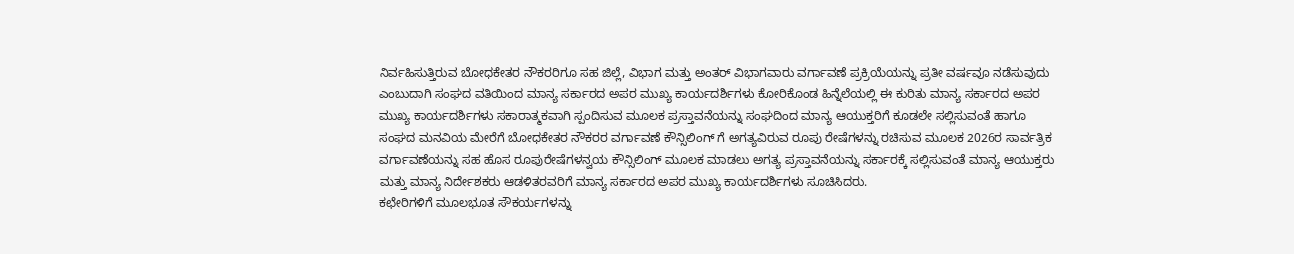ನಿರ್ವಹಿಸುತ್ತಿರುವ ಬೋಧಕೇತರ ನೌಕರರಿಗೂ ಸಹ ಜಿಲ್ಲೆ, ವಿಭಾಗ ಮತ್ತು ಅಂತರ್ ವಿಭಾಗವಾರು ವರ್ಗಾವಣೆ ಪ್ರಕ್ರಿಯೆಯನ್ನು ಪ್ರತೀ ವರ್ಷವೂ ನಡೆಸುವುದು ಎಂಬುದಾಗಿ ಸಂಘದ ವತಿಯಿಂದ ಮಾನ್ಯ ಸರ್ಕಾರದ ಅಪರ ಮುಖ್ಯ ಕಾರ್ಯದರ್ಶಿಗಳು ಕೋರಿಕೊಂಡ ಹಿನ್ನೆಲೆಯಲ್ಲಿ ಈ ಕುರಿತು ಮಾನ್ಯ ಸರ್ಕಾರದ ಅಪರ ಮುಖ್ಯ ಕಾರ್ಯದರ್ಶಿಗಳು ಸಕಾರಾತ್ಮಕವಾಗಿ ಸ್ಪಂದಿಸುವ ಮೂಲಕ ಪ್ರಸ್ತಾವನೆಯನ್ನು ಸಂಘದಿಂದ ಮಾನ್ಯ ಆಯುಕ್ತರಿಗೆ ಕೂಡಲೇ ಸಲ್ಲಿಸುವಂತೆ ಹಾಗೂ ಸಂಘದ ಮನವಿಯ ಮೇರೆಗೆ ಬೋಧಕೇತರ ನೌಕರರ ವರ್ಗಾವಣೆ ಕೌನ್ಸಿಲಿಂಗ್ ಗೆ ಅಗತ್ಯವಿರುವ ರೂಪು ರೇಷೆಗಳನ್ನು ರಚಿಸುವ ಮೂಲಕ 2026ರ ಸಾರ್ವತ್ರಿಕ ವರ್ಗಾವಣೆಯನ್ನು ಸಹ ಹೊಸ ರೂಪುರೇಷೆಗಳನ್ವಯ ಕೌನ್ಸಿಲಿಂಗ್ ಮೂಲಕ ಮಾಡಲು ಅಗತ್ಯ ಪ್ರಸ್ತಾವನೆಯನ್ನು ಸರ್ಕಾರಕ್ಕೆ ಸಲ್ಲಿಸುವಂತೆ ಮಾನ್ಯ ಆಯುಕ್ತರು ಮತ್ತು ಮಾನ್ಯ ನಿರ್ದೇಶಕರು ಆಡಳಿತರವರಿಗೆ ಮಾನ್ಯ ಸರ್ಕಾರದ ಅಪರ ಮುಖ್ಯ ಕಾರ್ಯದರ್ಶಿಗಳು ಸೂಚಿಸಿದರು.
ಕಛೇರಿಗಳಿಗೆ ಮೂಲಭೂತ ಸೌಕರ್ಯಗಳನ್ನು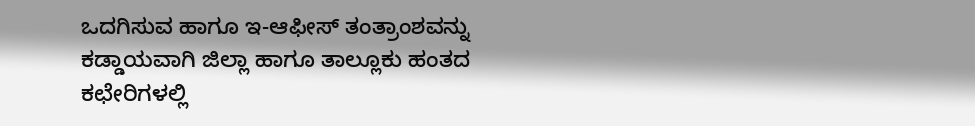ಒದಗಿಸುವ ಹಾಗೂ ಇ-ಆಫೀಸ್ ತಂತ್ರಾಂಶವನ್ನು ಕಡ್ಡಾಯವಾಗಿ ಜಿಲ್ಲಾ ಹಾಗೂ ತಾಲ್ಲೂಕು ಹಂತದ ಕಛೇರಿಗಳಲ್ಲಿ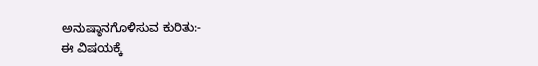ಅನುಷ್ಠಾನಗೊಳಿಸುವ ಕುರಿತು:-
ಈ ವಿಷಯಕ್ಕೆ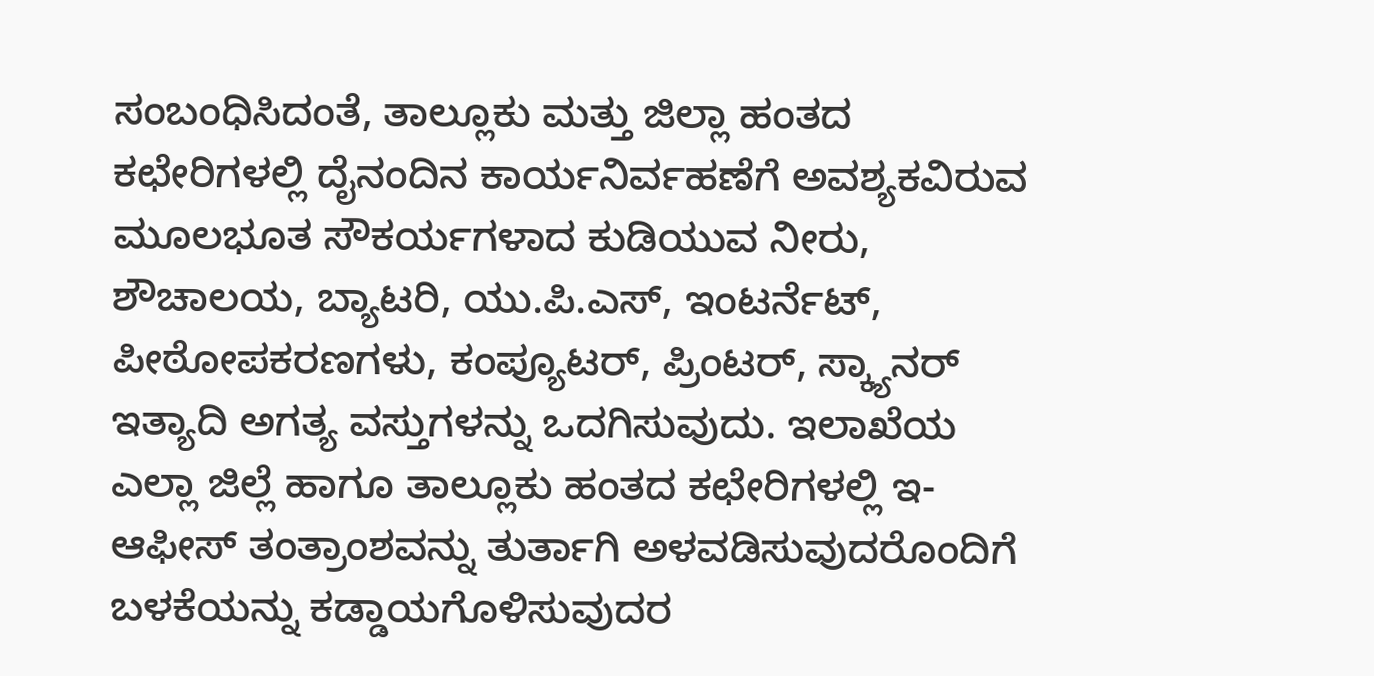ಸಂಬಂಧಿಸಿದಂತೆ, ತಾಲ್ಲೂಕು ಮತ್ತು ಜಿಲ್ಲಾ ಹಂತದ ಕಛೇರಿಗಳಲ್ಲಿ ದೈನಂದಿನ ಕಾರ್ಯನಿರ್ವಹಣೆಗೆ ಅವಶ್ಯಕವಿರುವ ಮೂಲಭೂತ ಸೌಕರ್ಯಗಳಾದ ಕುಡಿಯುವ ನೀರು, ಶೌಚಾಲಯ, ಬ್ಯಾಟರಿ, ಯು.ಪಿ.ಎಸ್, ಇಂಟರ್ನೆಟ್, ಪೀಠೋಪಕರಣಗಳು, ಕಂಪ್ಯೂಟರ್, ಪ್ರಿಂಟರ್, ಸ್ಕ್ಯಾನರ್ ಇತ್ಯಾದಿ ಅಗತ್ಯ ವಸ್ತುಗಳನ್ನು ಒದಗಿಸುವುದು. ಇಲಾಖೆಯ ಎಲ್ಲಾ ಜಿಲ್ಲೆ ಹಾಗೂ ತಾಲ್ಲೂಕು ಹಂತದ ಕಛೇರಿಗಳಲ್ಲಿ ಇ-ಆಫೀಸ್ ತಂತ್ರಾಂಶವನ್ನು ತುರ್ತಾಗಿ ಅಳವಡಿಸುವುದರೊಂದಿಗೆ ಬಳಕೆಯನ್ನು ಕಡ್ಡಾಯಗೊಳಿಸುವುದರ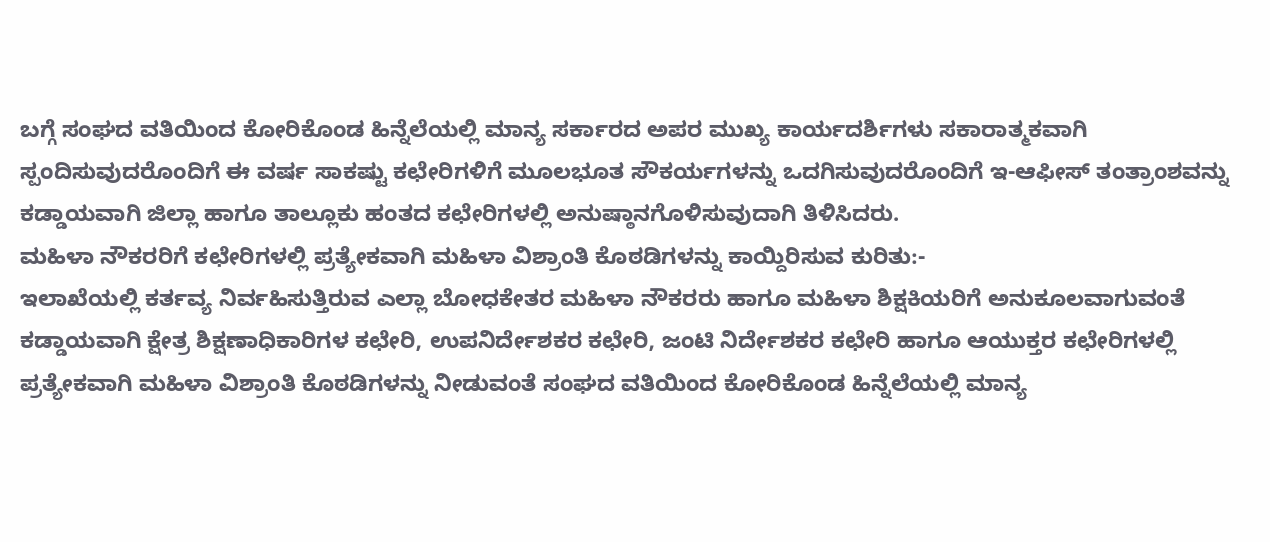ಬಗ್ಗೆ ಸಂಘದ ವತಿಯಿಂದ ಕೋರಿಕೊಂಡ ಹಿನ್ನೆಲೆಯಲ್ಲಿ ಮಾನ್ಯ ಸರ್ಕಾರದ ಅಪರ ಮುಖ್ಯ ಕಾರ್ಯದರ್ಶಿಗಳು ಸಕಾರಾತ್ಮಕವಾಗಿ ಸ್ಪಂದಿಸುವುದರೊಂದಿಗೆ ಈ ವರ್ಷ ಸಾಕಷ್ಟು ಕಛೇರಿಗಳಿಗೆ ಮೂಲಭೂತ ಸೌಕರ್ಯಗಳನ್ನು ಒದಗಿಸುವುದರೊಂದಿಗೆ ಇ-ಆಫೀಸ್ ತಂತ್ರಾಂಶವನ್ನು ಕಡ್ಡಾಯವಾಗಿ ಜಿಲ್ಲಾ ಹಾಗೂ ತಾಲ್ಲೂಕು ಹಂತದ ಕಛೇರಿಗಳಲ್ಲಿ ಅನುಷ್ಠಾನಗೊಳಿಸುವುದಾಗಿ ತಿಳಿಸಿದರು.
ಮಹಿಳಾ ನೌಕರರಿಗೆ ಕಛೇರಿಗಳಲ್ಲಿ ಪ್ರತ್ಯೇಕವಾಗಿ ಮಹಿಳಾ ವಿಶ್ರಾಂತಿ ಕೊಠಡಿಗಳನ್ನು ಕಾಯ್ದಿರಿಸುವ ಕುರಿತು:-
ಇಲಾಖೆಯಲ್ಲಿ ಕರ್ತವ್ಯ ನಿರ್ವಹಿಸುತ್ತಿರುವ ಎಲ್ಲಾ ಬೋಧಕೇತರ ಮಹಿಳಾ ನೌಕರರು ಹಾಗೂ ಮಹಿಳಾ ಶಿಕ್ಷಕಿಯರಿಗೆ ಅನುಕೂಲವಾಗುವಂತೆ ಕಡ್ಡಾಯವಾಗಿ ಕ್ಷೇತ್ರ ಶಿಕ್ಷಣಾಧಿಕಾರಿಗಳ ಕಛೇರಿ, ಉಪನಿರ್ದೇಶಕರ ಕಛೇರಿ, ಜಂಟಿ ನಿರ್ದೇಶಕರ ಕಛೇರಿ ಹಾಗೂ ಆಯುಕ್ತರ ಕಛೇರಿಗಳಲ್ಲಿ ಪ್ರತ್ಯೇಕವಾಗಿ ಮಹಿಳಾ ವಿಶ್ರಾಂತಿ ಕೊಠಡಿಗಳನ್ನು ನೀಡುವಂತೆ ಸಂಘದ ವತಿಯಿಂದ ಕೋರಿಕೊಂಡ ಹಿನ್ನೆಲೆಯಲ್ಲಿ ಮಾನ್ಯ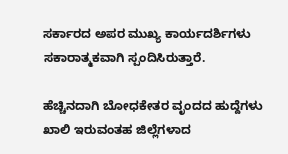ಸರ್ಕಾರದ ಅಪರ ಮುಖ್ಯ ಕಾರ್ಯದರ್ಶಿಗಳು ಸಕಾರಾತ್ಮಕವಾಗಿ ಸ್ಪಂದಿಸಿರುತ್ತಾರೆ.

ಹೆಚ್ಚಿನದಾಗಿ ಬೋಧಕೇತರ ವೃಂದದ ಹುದ್ದೆಗಳು ಖಾಲಿ ಇರುವಂತಹ ಜಿಲ್ಲೆಗಳಾದ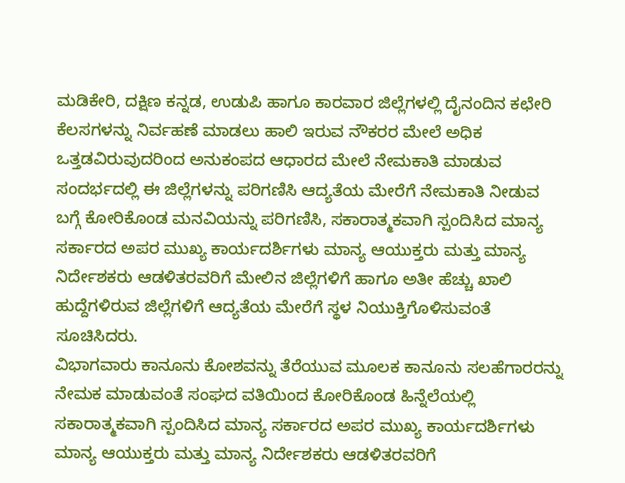ಮಡಿಕೇರಿ, ದಕ್ಷಿಣ ಕನ್ನಡ, ಉಡುಪಿ ಹಾಗೂ ಕಾರವಾರ ಜಿಲ್ಲೆಗಳಲ್ಲಿ ದೈನಂದಿನ ಕಛೇರಿ ಕೆಲಸಗಳನ್ನು ನಿರ್ವಹಣೆ ಮಾಡಲು ಹಾಲಿ ಇರುವ ನೌಕರರ ಮೇಲೆ ಅಧಿಕ ಒತ್ತಡವಿರುವುದರಿಂದ ಅನುಕಂಪದ ಆಧಾರದ ಮೇಲೆ ನೇಮಕಾತಿ ಮಾಡುವ ಸಂದರ್ಭದಲ್ಲಿ ಈ ಜಿಲ್ಲೆಗಳನ್ನು ಪರಿಗಣಿಸಿ ಆದ್ಯತೆಯ ಮೇರೆಗೆ ನೇಮಕಾತಿ ನೀಡುವ ಬಗ್ಗೆ ಕೋರಿಕೊಂಡ ಮನವಿಯನ್ನು ಪರಿಗಣಿಸಿ, ಸಕಾರಾತ್ಮಕವಾಗಿ ಸ್ಪಂದಿಸಿದ ಮಾನ್ಯ ಸರ್ಕಾರದ ಅಪರ ಮುಖ್ಯ ಕಾರ್ಯದರ್ಶಿಗಳು ಮಾನ್ಯ ಆಯುಕ್ತರು ಮತ್ತು ಮಾನ್ಯ ನಿರ್ದೇಶಕರು ಆಡಳಿತರವರಿಗೆ ಮೇಲಿನ ಜಿಲ್ಲೆಗಳಿಗೆ ಹಾಗೂ ಅತೀ ಹೆಚ್ಚು ಖಾಲಿ ಹುದ್ದೆಗಳಿರುವ ಜಿಲ್ಲೆಗಳಿಗೆ ಆದ್ಯತೆಯ ಮೇರೆಗೆ ಸ್ಥಳ ನಿಯುಕ್ತಿಗೊಳಿಸುವಂತೆ ಸೂಚಿಸಿದರು.
ವಿಭಾಗವಾರು ಕಾನೂನು ಕೋಶವನ್ನು ತೆರೆಯುವ ಮೂಲಕ ಕಾನೂನು ಸಲಹೆಗಾರರನ್ನು ನೇಮಕ ಮಾಡುವಂತೆ ಸಂಘದ ವತಿಯಿಂದ ಕೋರಿಕೊಂಡ ಹಿನ್ನೆಲೆಯಲ್ಲಿ ಸಕಾರಾತ್ಮಕವಾಗಿ ಸ್ಪಂದಿಸಿದ ಮಾನ್ಯ ಸರ್ಕಾರದ ಅಪರ ಮುಖ್ಯ ಕಾರ್ಯದರ್ಶಿಗಳು ಮಾನ್ಯ ಆಯುಕ್ತರು ಮತ್ತು ಮಾನ್ಯ ನಿರ್ದೇಶಕರು ಆಡಳಿತರವರಿಗೆ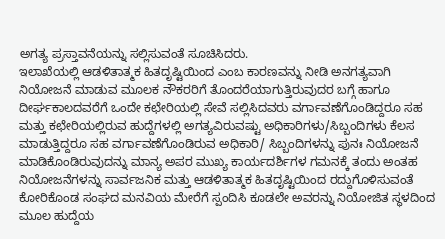ಅಗತ್ಯ ಪ್ರಸ್ತಾವನೆಯನ್ನು ಸಲ್ಲಿಸುವಂತೆ ಸೂಚಿಸಿದರು.
ಇಲಾಖೆಯಲ್ಲಿ ಆಡಳಿತಾತ್ಮಕ ಹಿತದೃಷ್ಟಿಯಿಂದ ಎಂಬ ಕಾರಣವನ್ನು ನೀಡಿ ಅನಗತ್ಯವಾಗಿ ನಿಯೋಜನೆ ಮಾಡುವ ಮೂಲಕ ನೌಕರರಿಗೆ ತೊಂದರೆಯಾಗುತ್ತಿರುವುದರ ಬಗ್ಗೆ ಹಾಗೂ ದೀರ್ಘಕಾಲದವರೆಗೆ ಒಂದೇ ಕಛೇರಿಯಲ್ಲಿ ಸೇವೆ ಸಲ್ಲಿಸಿದವರು ವರ್ಗಾವಣೆಗೊಂಡಿದ್ದರೂ ಸಹ ಮತ್ತು ಕಛೇರಿಯಲ್ಲಿರುವ ಹುದ್ದೆಗಳಲ್ಲಿ ಅಗತ್ಯವಿರುವಷ್ಟು ಅಧಿಕಾರಿಗಳು/ಸಿಬ್ಬಂದಿಗಳು ಕೆಲಸ ಮಾಡುತ್ತಿದ್ದರೂ ಸಹ ವರ್ಗಾವಣೆಗೊಂಡಿರುವ ಅಧಿಕಾರಿ/ ಸಿಬ್ಬಂದಿಗಳನ್ನು ಪುನಃ ನಿಯೋಜನೆ ಮಾಡಿಕೊಂಡಿರುವುದನ್ನು ಮಾನ್ಯ ಅಪರ ಮುಖ್ಯ ಕಾರ್ಯದರ್ಶಿಗಳ ಗಮನಕ್ಕೆ ತಂದು ಅಂತಹ ನಿಯೋಜನೆಗಳನ್ನು ಸಾರ್ವಜನಿಕ ಮತ್ತು ಆಡಳಿತಾತ್ಮಕ ಹಿತದೃಷ್ಟಿಯಿಂದ ರದ್ದುಗೊಳಿಸುವಂತೆ ಕೋರಿಕೊಂಡ ಸಂಘದ ಮನವಿಯ ಮೇರೆಗೆ ಸ್ಪಂದಿಸಿ ಕೂಡಲೇ ಅವರನ್ನು ನಿಯೋಜಿತ ಸ್ಥಳದಿಂದ ಮೂಲ ಹುದ್ದೆಯ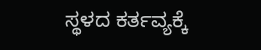ಸ್ಥಳದ ಕರ್ತವ್ಯಕ್ಕೆ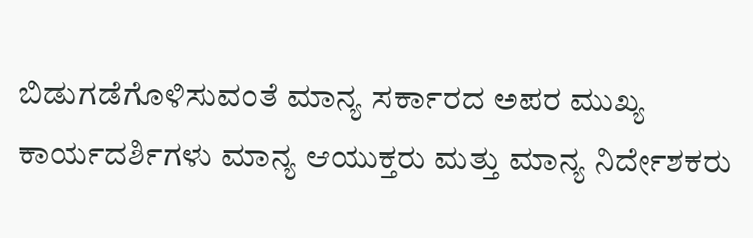ಬಿಡುಗಡೆಗೊಳಿಸುವಂತೆ ಮಾನ್ಯ ಸರ್ಕಾರದ ಅಪರ ಮುಖ್ಯ ಕಾರ್ಯದರ್ಶಿಗಳು ಮಾನ್ಯ ಆಯುಕ್ತರು ಮತ್ತು ಮಾನ್ಯ ನಿರ್ದೇಶಕರು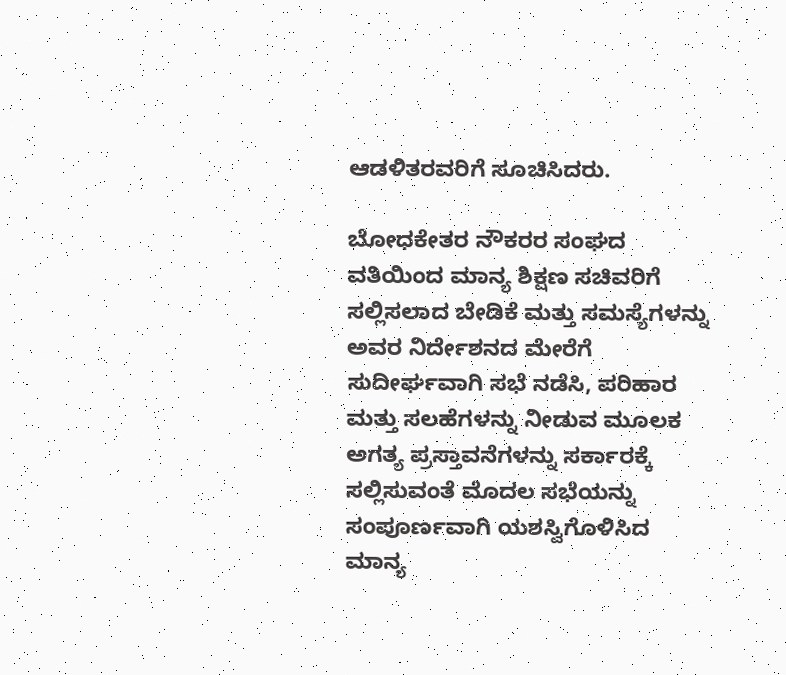ಆಡಳಿತರವರಿಗೆ ಸೂಚಿಸಿದರು.

ಬೋಧಕೇತರ ನೌಕರರ ಸಂಘದ ವತಿಯಿಂದ ಮಾನ್ಯ ಶಿಕ್ಷಣ ಸಚಿವರಿಗೆ ಸಲ್ಲಿಸಲಾದ ಬೇಡಿಕೆ ಮತ್ತು ಸಮಸ್ಯೆಗಳನ್ನು ಅವರ ನಿರ್ದೇಶನದ ಮೇರೆಗೆ ಸುದೀರ್ಘವಾಗಿ ಸಭೆ ನಡೆಸಿ, ಪರಿಹಾರ ಮತ್ತು ಸಲಹೆಗಳನ್ನು ನೀಡುವ ಮೂಲಕ ಅಗತ್ಯ ಪ್ರಸ್ತಾವನೆಗಳನ್ನು ಸರ್ಕಾರಕ್ಕೆ ಸಲ್ಲಿಸುವಂತೆ ಮೊದಲ ಸಭೆಯನ್ನು ಸಂಪೂರ್ಣವಾಗಿ ಯಶಸ್ವಿಗೊಳಿಸಿದ ಮಾನ್ಯ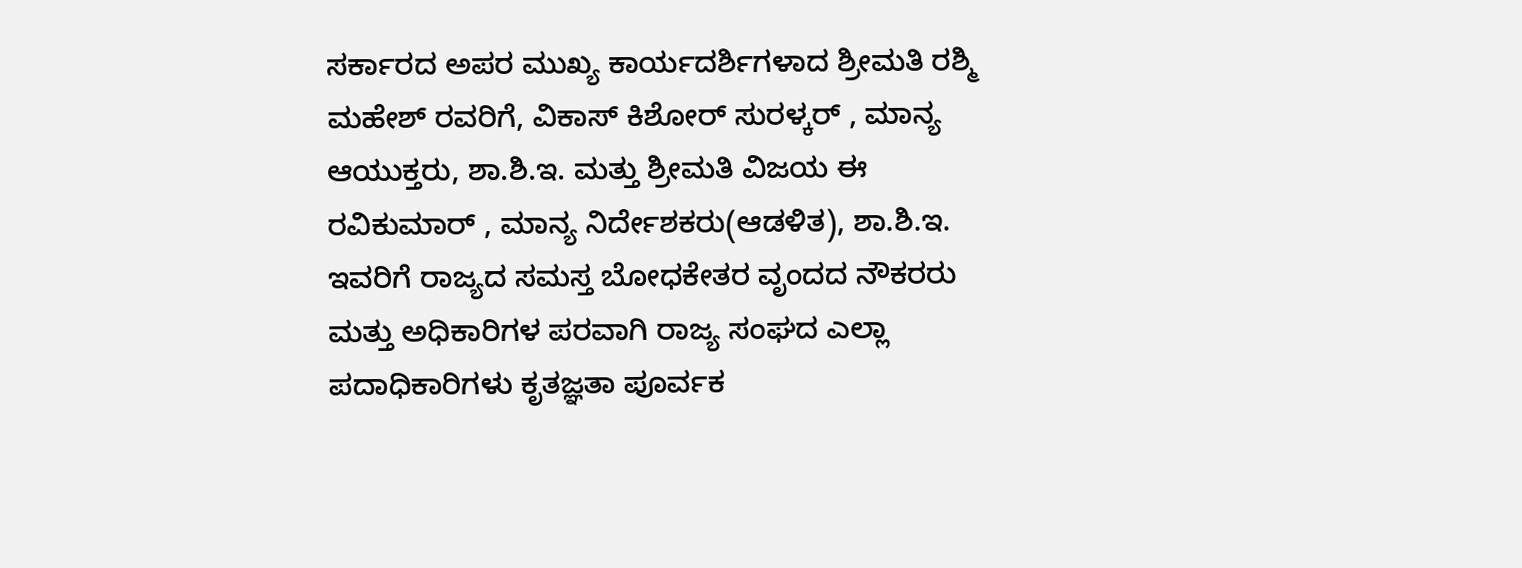ಸರ್ಕಾರದ ಅಪರ ಮುಖ್ಯ ಕಾರ್ಯದರ್ಶಿಗಳಾದ ಶ್ರೀಮತಿ ರಶ್ಮಿ ಮಹೇಶ್ ರವರಿಗೆ, ವಿಕಾಸ್ ಕಿಶೋರ್ ಸುರಳ್ಕರ್ , ಮಾನ್ಯ ಆಯುಕ್ತರು, ಶಾ.ಶಿ.ಇ. ಮತ್ತು ಶ್ರೀಮತಿ ವಿಜಯ ಈ ರವಿಕುಮಾರ್ , ಮಾನ್ಯ ನಿರ್ದೇಶಕರು(ಆಡಳಿತ), ಶಾ.ಶಿ.ಇ. ಇವರಿಗೆ ರಾಜ್ಯದ ಸಮಸ್ತ ಬೋಧಕೇತರ ವೃಂದದ ನೌಕರರು ಮತ್ತು ಅಧಿಕಾರಿಗಳ ಪರವಾಗಿ ರಾಜ್ಯ ಸಂಘದ ಎಲ್ಲಾ ಪದಾಧಿಕಾರಿಗಳು ಕೃತಜ್ಞತಾ ಪೂರ್ವಕ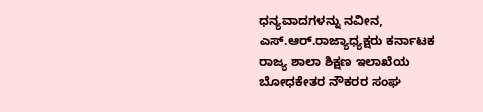ಧನ್ಯವಾದಗಳನ್ನು ನವೀನ, ಎಸ್.ಆರ್.ರಾಜ್ಯಾಧ್ಯಕ್ಷರು ಕರ್ನಾಟಕ ರಾಜ್ಯ ಶಾಲಾ ಶಿಕ್ಷಣ ಇಲಾಖೆಯ ಬೋಧಕೇತರ ನೌಕರರ ಸಂಘ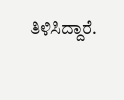ತಿಳಿಸಿದ್ದಾರೆ.